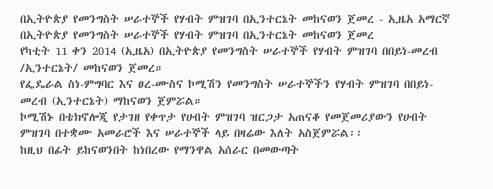በኢትዮጵያ የመንግስት ሠራተኞች የሃብት ምዝገባ በኢንተርኔት መከናወን ጀመረ - ኢዜአ አማርኛ
በኢትዮጵያ የመንግስት ሠራተኞች የሃብት ምዝገባ በኢንተርኔት መከናወን ጀመረ
የካቲት 11 ቀን 2014 (ኢዜአ) በኢትዮጵያ የመንግስት ሠራተኞች የሃብት ምዝገባ በበይነ-መረብ /ኢንተርኔት/ መከናወን ጀመረ።
የፌዴራል ስነ-ምግባር እና ፀረ-ሙስና ኮሚሽን የመንግስት ሠራተኞችን የሃብት ምዝገባ በበይነ-መረብ (ኢንተርኔት) ማከናወን ጀምሯል።
ኮሚሽኑ በቴክኖሎጂ የታገዘ የቀጥታ የሀብት ምዝገባ ዝርጋታ አጠናቆ የመጀመሪያውን የሀብት ምዝገባ በተቋሙ አመራሮች እና ሠራተኞች ላይ በዛሬው እለት አስጀምሯል፡፡
ከዚህ በፊት ይከናወንበት ከነበረው የማንዋል አሰራር በመውጣት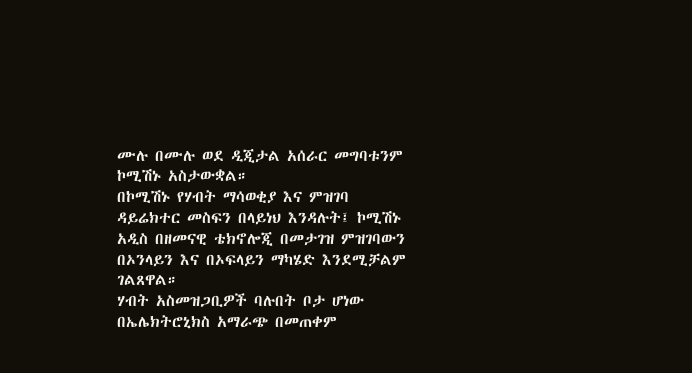ሙሉ በሙሉ ወደ ዲጂታል አሰራር መግባቱንም ኮሚሽኑ አስታውቋል።
በኮሚሽኑ የሃብት ማሳወቂያ እና ምዝገባ ዳይሬክተር መስፍን በላይነህ እንዳሉት፤ ኮሚሽኑ አዲስ በዘመናዊ ቴክኖሎጂ በመታገዝ ምዝገባውን በኦንላይን እና በኦፍላይን ማካሄድ እንደሚቻልም ገልጸዋል።
ሃብት አስመዝጋቢዎች ባሉበት ቦታ ሆነው በኤሌክትሮኒክስ አማራጭ በመጠቀም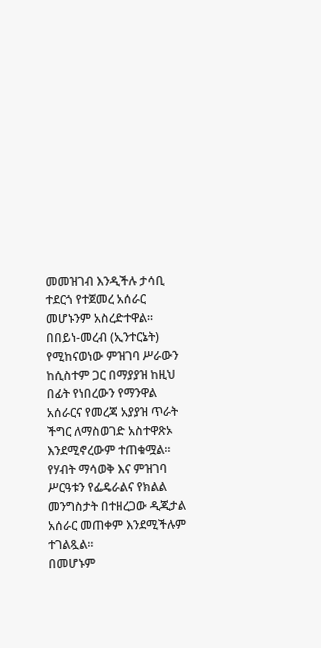መመዝገብ እንዲችሉ ታሳቢ ተደርጎ የተጀመረ አሰራር መሆኑንም አስረድተዋል።
በበይነ-መረብ (ኢንተርኔት) የሚከናወነው ምዝገባ ሥራውን ከሲስተም ጋር በማያያዝ ከዚህ በፊት የነበረውን የማንዋል አሰራርና የመረጃ አያያዝ ጥራት ችግር ለማስወገድ አስተዋጽኦ እንደሚኖረውም ተጠቁሟል።
የሃብት ማሳወቅ እና ምዝገባ ሥርዓቱን የፌዴራልና የክልል መንግስታት በተዘረጋው ዲጂታል አሰራር መጠቀም እንደሚችሉም ተገልጿል፡፡
በመሆኑም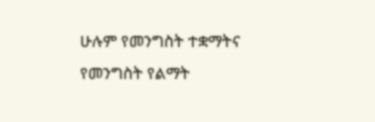ሁሉም የመንግስት ተቋማትና የመንግስት የልማት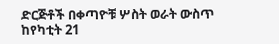ድርጅቶች በቀጣዮቹ ሦስት ወራት ውስጥ ከየካቲት 21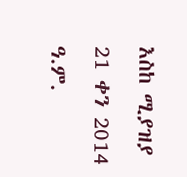እስከ ሚያዝያ 21 ቀን 2014 ዓ.ም.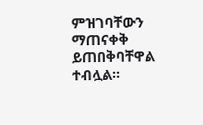ምዝገባቸውን ማጠናቀቅ ይጠበቅባቸዋል ተብሏል።